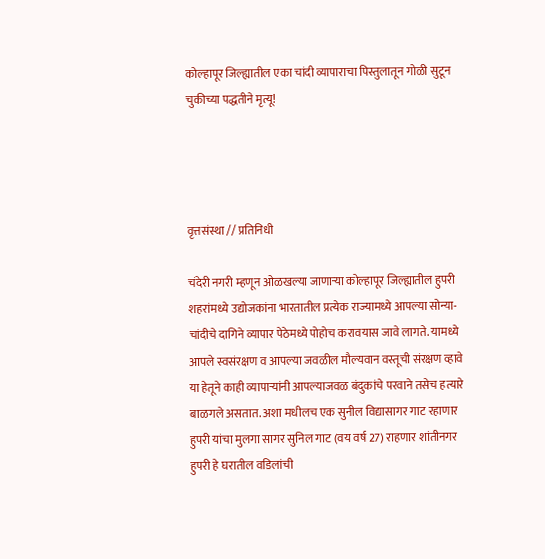कोल्हापूर जिल्ह्यातील एका चांदी व्यापाराचा पिस्तुलातून गोळी सुटून चुकीच्या पद्धतीने मृत्यू!




वृत्तसंस्था // प्रतिनिधी

चंदेरी नगरी म्हणून ओळखल्या जाणाऱ्या कोल्हापूर जिल्ह्यातील हुपरी शहरांमध्ये उद्योजकांना भारतातील प्रत्येक राज्यामध्ये आपल्या सोन्या-चांदीचे दागिने व्यापार पेठेमध्ये पोहोच करावयास जावे लागते. यामध्ये आपले स्वसंरक्षण व आपल्या जवळील मौल्यवान वस्तूची संरक्षण व्हावे या हेतूने काही व्यापाऱ्यांनी आपल्याजवळ बंदुकांचे परवाने तसेच हत्यारे बाळगले असतात. अशा मधीलच एक सुनील विद्यासागर गाट रहाणार हुपरी यांचा मुलगा सागर सुनिल गाट (वय वर्ष 27) राहणार शांतीनगर हुपरी हे घरातील वडिलांची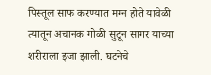पिस्तूल साफ करण्यात मग्न होते यावेळी त्यातून अचानक गोळी सुटून सागर याच्या शरीराला इजा झाली. घटनेचे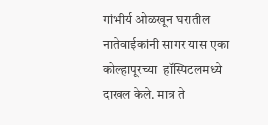गांभीर्य ओळखून घरातील नातेवाईकांनी सागर यास एका कोल्हापूरच्या  हॉस्पिटलमध्ये दाखल केले. मात्र ते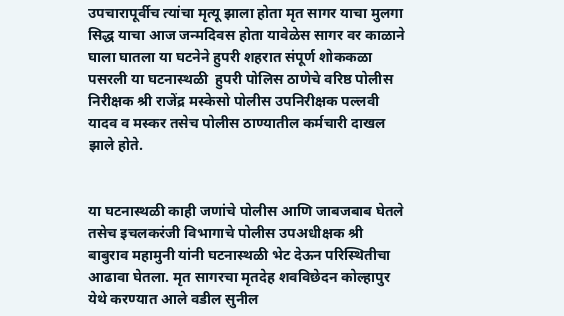उपचारापूर्वीच त्यांचा मृत्यू झाला होता मृत सागर याचा मुलगा सिद्ध याचा आज जन्मदिवस होता यावेळेस सागर वर काळाने घाला घातला या घटनेने हुपरी शहरात संपूर्ण शोककळा पसरली या घटनास्थळी  हुपरी पोलिस ठाणेचे वरिष्ठ पोलीस निरीक्षक श्री राजेंद्र मस्केसो पोलीस उपनिरीक्षक पल्लवी यादव व मस्कर तसेच पोलीस ठाण्यातील कर्मचारी दाखल झाले होते.


या घटनास्थळी काही जणांचे पोलीस आणि जाबजबाब घेतले तसेच इचलकरंजी विभागाचे पोलीस उपअधीक्षक श्री बाबुराव महामुनी यांनी घटनास्थळी भेट देऊन परिस्थितीचा आढावा घेतला. मृत सागरचा मृतदेह शवविछेदन कोल्हापुर येथे करण्यात आले वडील सुनील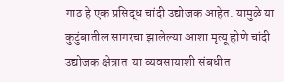गाठ हे एक प्रसिद्ध चांदी उद्योजक आहेत. यामुळे या कुटुंबातील सागरचा झालेल्या आशा मृत्यू होणे चांदी उद्योजक क्षेत्रात  या व्यवसायाशी संबधीत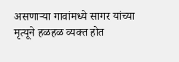असणाऱ्या गावांमध्ये सागर यांच्या मृत्यूने हळहळ व्यक्त होत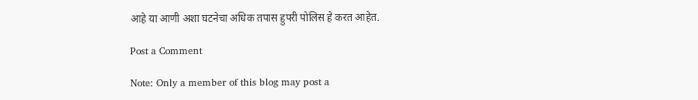आहे या आणी अशा घटनेचा अधिक तपास हुपरी पोलिस हे करत आहेत.

Post a Comment

Note: Only a member of this blog may post a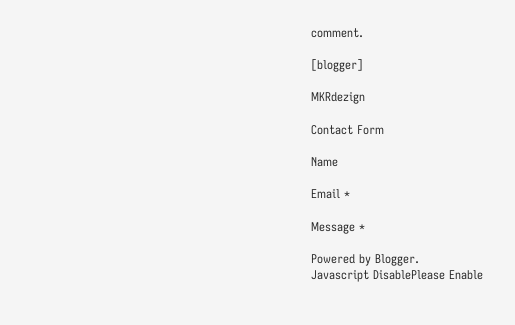comment.

[blogger]

MKRdezign

Contact Form

Name

Email *

Message *

Powered by Blogger.
Javascript DisablePlease Enable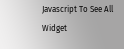Javascript To See All Widget